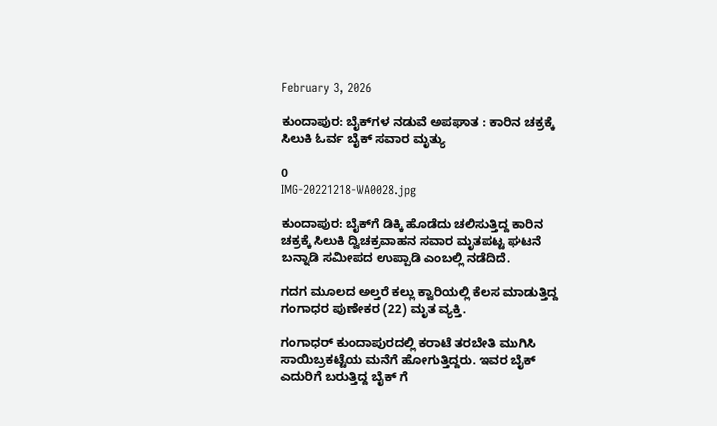February 3, 2026

ಕುಂದಾಪುರ: ಬೈಕ್‌ಗಳ ನಡುವೆ ಅಪಘಾತ : ಕಾರಿನ ಚಕ್ರಕ್ಕೆ ಸಿಲುಕಿ ಓರ್ವ ಬೈಕ್ ಸವಾರ ಮೃತ್ಯು

0
IMG-20221218-WA0028.jpg

ಕುಂದಾಪುರ: ಬೈಕ್‌ಗೆ ಡಿಕ್ಕಿ ಹೊಡೆದು ಚಲಿಸುತ್ತಿದ್ದ ಕಾರಿನ ಚಕ್ರಕ್ಕೆ ಸಿಲುಕಿ ದ್ವಿಚಕ್ರವಾಹನ ಸವಾರ ಮೃತಪಟ್ಟ ಘಟನೆ ಬನ್ನಾಡಿ ಸಮೀಪದ ಉಪ್ಪಾಡಿ ಎಂಬಲ್ಲಿ ನಡೆದಿದೆ.

ಗದಗ ಮೂಲದ ಅಲ್ತರೆ ಕಲ್ಲು ಕ್ವಾರಿಯಲ್ಲಿ ಕೆಲಸ ಮಾಡುತ್ತಿದ್ದ ಗಂಗಾಧರ ಪುಣೇಕರ (22) ಮೃತ ವ್ಯಕ್ತಿ.

ಗಂಗಾಧರ್ ಕುಂದಾಪುರದಲ್ಲಿ ಕರಾಟೆ ತರಬೇತಿ ಮುಗಿಸಿ ಸಾಯಿಬ್ರಕಟ್ಟೆಯ ಮನೆಗೆ ಹೋಗುತ್ತಿದ್ದರು. ಇವರ ಬೈಕ್ ಎದುರಿಗೆ ಬರುತ್ತಿದ್ದ ಬೈಕ್ ಗೆ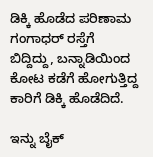ಡಿಕ್ಕಿ ಹೊಡೆದ ಪರಿಣಾಮ ಗಂಗಾಧರ್ ರಸ್ತೆಗೆ ಬಿದ್ದಿದ್ದು, ಬನ್ನಾಡಿಯಿಂದ ಕೋಟ ಕಡೆಗೆ ಹೋಗುತ್ತಿದ್ದ ಕಾರಿಗೆ ಡಿಕ್ಕಿ ಹೊಡೆದಿದೆ.

ಇನ್ನು ಬೈಕ್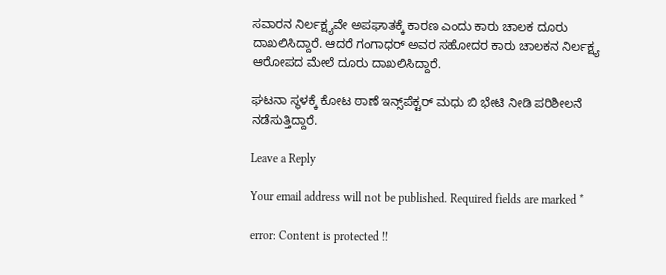ಸವಾರನ ನಿರ್ಲಕ್ಷ್ಯವೇ ಅಪಘಾತಕ್ಕೆ ಕಾರಣ ಎಂದು ಕಾರು ಚಾಲಕ ದೂರು ದಾಖಲಿಸಿದ್ದಾರೆ. ಆದರೆ ಗಂಗಾಧರ್ ಅವರ ಸಹೋದರ ಕಾರು ಚಾಲಕನ ನಿರ್ಲಕ್ಷ್ಯ ಆರೋಪದ ಮೇಲೆ ದೂರು ದಾಖಲಿಸಿದ್ದಾರೆ.

ಘಟನಾ ಸ್ಥಳಕ್ಕೆ ಕೋಟ ಠಾಣೆ ಇನ್ಸ್‌ಪೆಕ್ಟರ್ ಮಧು ಬಿ ಭೇಟಿ ನೀಡಿ ಪರಿಶೀಲನೆ ನಡೆಸುತ್ತಿದ್ದಾರೆ.

Leave a Reply

Your email address will not be published. Required fields are marked *

error: Content is protected !!